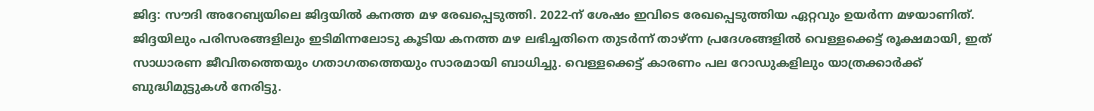ജിദ്ദ: സൗദി അറേബ്യയിലെ ജിദ്ദയിൽ കനത്ത മഴ രേഖപ്പെടുത്തി. 2022-ന് ശേഷം ഇവിടെ രേഖപ്പെടുത്തിയ ഏറ്റവും ഉയർന്ന മഴയാണിത്. ജിദ്ദയിലും പരിസരങ്ങളിലും ഇടിമിന്നലോടു കൂടിയ കനത്ത മഴ ലഭിച്ചതിനെ തുടർന്ന് താഴ്ന്ന പ്രദേശങ്ങളിൽ വെള്ളക്കെട്ട് രൂക്ഷമായി, ഇത് സാധാരണ ജീവിതത്തെയും ഗതാഗതത്തെയും സാരമായി ബാധിച്ചു. വെള്ളക്കെട്ട് കാരണം പല റോഡുകളിലും യാത്രക്കാർക്ക് ബുദ്ധിമുട്ടുകൾ നേരിട്ടു.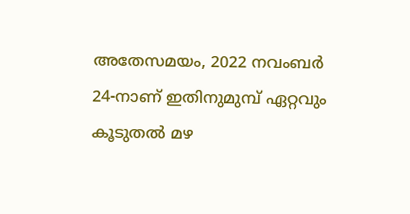അതേസമയം, 2022 നവംബർ 24-നാണ് ഇതിനുമുമ്പ് ഏറ്റവും കൂടുതൽ മഴ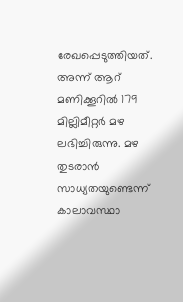രേഖപ്പെടുത്തിയത്. അന്ന് ആറ് മണിക്കൂറിൽ 179 മില്ലിമീറ്റർ മഴ ലഭിച്ചിരുന്നു. മഴ തുടരാൻ സാധ്യതയുണ്ടെന്ന് കാലാവസ്ഥാ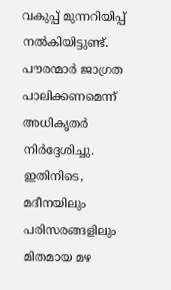വകുപ്പ് മുന്നറിയിപ്പ് നൽകിയിട്ടുണ്ട്. പൗരന്മാർ ജാഗ്രത പാലിക്കണമെന്ന് അധികൃതർ നിർദ്ദേശിച്ചു. ഇതിനിടെ, മദീനയിലും പരിസരങ്ങളിലും മിതമായ മഴ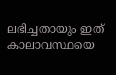ലഭിച്ചതായും ഇത് കാലാവസ്ഥയെ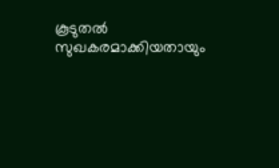കൂടുതൽ സുഖകരമാക്കിയതായും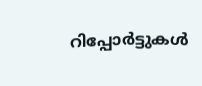റിപ്പോർട്ടുകൾ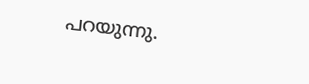പറയുന്നു.